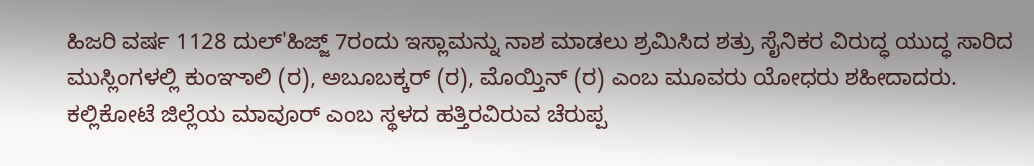ಹಿಜರಿ ವರ್ಷ 1128 ದುಲ್'ಹಿಜ್ಜ್ 7ರಂದು ಇಸ್ಲಾಮನ್ನು ನಾಶ ಮಾಡಲು ಶ್ರಮಿಸಿದ ಶತ್ರು ಸೈನಿಕರ ವಿರುದ್ಧ ಯುದ್ಧ ಸಾರಿದ ಮುಸ್ಲಿಂಗಳಲ್ಲಿ ಕುಂಞಾಲಿ (ರ), ಅಬೂಬಕ್ಕರ್ (ರ), ಮೊಯ್ತಿನ್ (ರ) ಎಂಬ ಮೂವರು ಯೋಧರು ಶಹೀದಾದರು.
ಕಲ್ಲಿಕೋಟೆ ಜಿಲ್ಲೆಯ ಮಾವೂರ್ ಎಂಬ ಸ್ಥಳದ ಹತ್ತಿರವಿರುವ ಚೆರುಪ್ಪ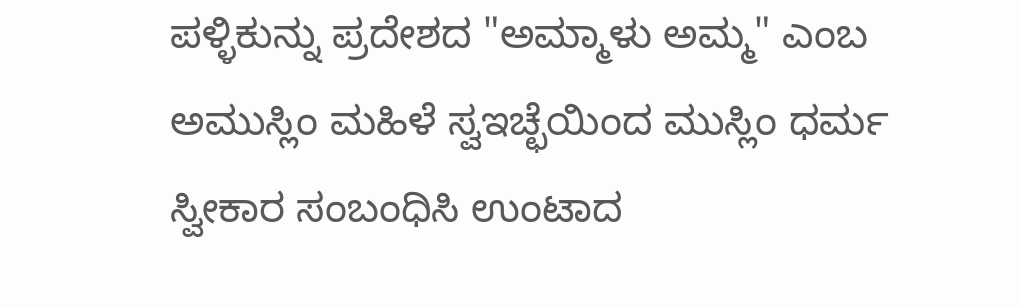ಪಳ್ಳಿಕುನ್ನು ಪ್ರದೇಶದ "ಅಮ್ಮಾಳು ಅಮ್ಮ" ಎಂಬ ಅಮುಸ್ಲಿಂ ಮಹಿಳೆ ಸ್ವಇಚ್ಛೆಯಿಂದ ಮುಸ್ಲಿಂ ಧರ್ಮ ಸ್ವೀಕಾರ ಸಂಬಂಧಿಸಿ ಉಂಟಾದ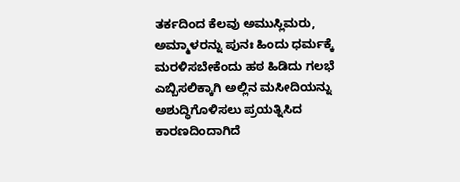ತರ್ಕದಿಂದ ಕೆಲವು ಅಮುಸ್ಲಿಮರು, ಅಮ್ಮಾಳರನ್ನು ಪುನಃ ಹಿಂದು ಧರ್ಮಕ್ಕೆ ಮರಳಿಸಬೇಕೆಂದು ಹಠ ಹಿಡಿದು ಗಲಭೆ ಎಬ್ಬಿಸಲಿಕ್ಕಾಗಿ ಅಲ್ಲಿನ ಮಸೀದಿಯನ್ನು ಅಶುದ್ಧಿಗೊಳಿಸಲು ಪ್ರಯತ್ನಿಸಿದ ಕಾರಣದಿಂದಾಗಿದೆ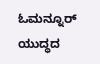ಓಮನ್ನೂರ್ ಯುದ್ಧದ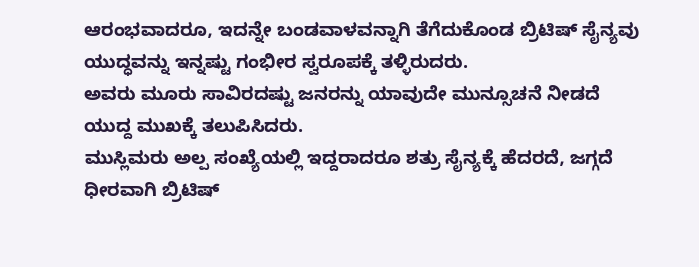ಆರಂಭವಾದರೂ, ಇದನ್ನೇ ಬಂಡವಾಳವನ್ನಾಗಿ ತೆಗೆದುಕೊಂಡ ಬ್ರಿಟಿಷ್ ಸೈನ್ಯವು ಯುದ್ಧವನ್ನು ಇನ್ನಷ್ಟು ಗಂಭೀರ ಸ್ವರೂಪಕ್ಕೆ ತಳ್ಳಿರುದರು.
ಅವರು ಮೂರು ಸಾವಿರದಷ್ಟು ಜನರನ್ನು ಯಾವುದೇ ಮುನ್ಸೂಚನೆ ನೀಡದೆ ಯುದ್ದ ಮುಖಕ್ಕೆ ತಲುಪಿಸಿದರು.
ಮುಸ್ಲಿಮರು ಅಲ್ಪ ಸಂಖ್ಯೆಯಲ್ಲಿ ಇದ್ದರಾದರೂ ಶತ್ರು ಸೈನ್ಯಕ್ಕೆ ಹೆದರದೆ, ಜಗ್ಗದೆ ಧೀರವಾಗಿ ಬ್ರಿಟಿಷ್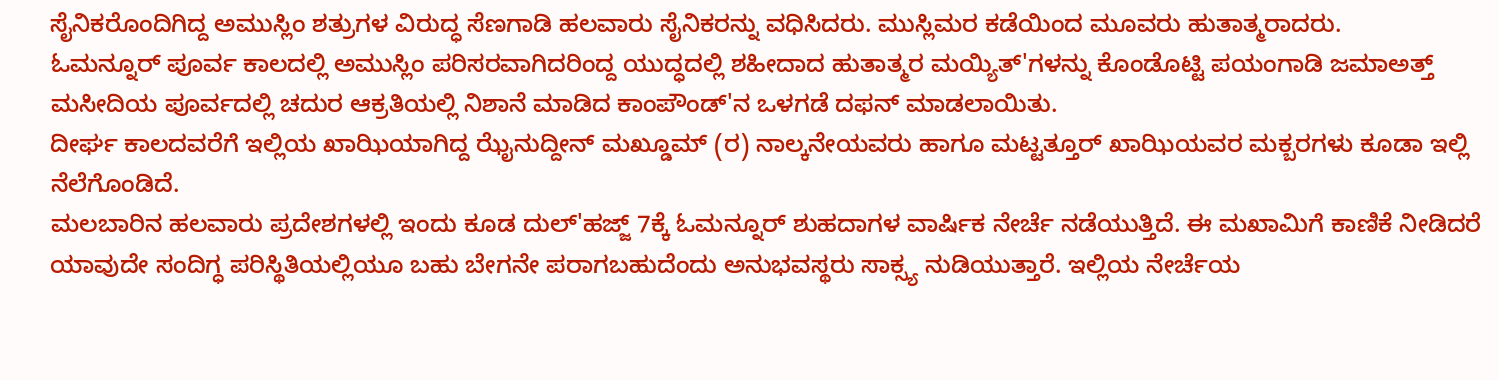ಸೈನಿಕರೊಂದಿಗಿದ್ದ ಅಮುಸ್ಲಿಂ ಶತ್ರುಗಳ ವಿರುದ್ಧ ಸೆಣಗಾಡಿ ಹಲವಾರು ಸೈನಿಕರನ್ನು ವಧಿಸಿದರು. ಮುಸ್ಲಿಮರ ಕಡೆಯಿಂದ ಮೂವರು ಹುತಾತ್ಮರಾದರು.
ಓಮನ್ನೂರ್ ಪೂರ್ವ ಕಾಲದಲ್ಲಿ ಅಮುಸ್ಲಿಂ ಪರಿಸರವಾಗಿದರಿಂದ್ದ ಯುದ್ಧದಲ್ಲಿ ಶಹೀದಾದ ಹುತಾತ್ಮರ ಮಯ್ಯಿತ್'ಗಳನ್ನು ಕೊಂಡೊಟ್ಟಿ ಪಯಂಗಾಡಿ ಜಮಾಅತ್ತ್ ಮಸೀದಿಯ ಪೂರ್ವದಲ್ಲಿ ಚದುರ ಆಕ್ರತಿಯಲ್ಲಿ ನಿಶಾನೆ ಮಾಡಿದ ಕಾಂಪೌಂಡ್'ನ ಒಳಗಡೆ ದಫನ್ ಮಾಡಲಾಯಿತು.
ದೀರ್ಘ ಕಾಲದವರೆಗೆ ಇಲ್ಲಿಯ ಖಾಝಿಯಾಗಿದ್ದ ಝೈನುದ್ದೀನ್ ಮಖ್ಡೂಮ್ (ರ) ನಾಲ್ಕನೇಯವರು ಹಾಗೂ ಮಟ್ಟತ್ತೂರ್ ಖಾಝಿಯವರ ಮಕ್ಬರಗಳು ಕೂಡಾ ಇಲ್ಲಿ ನೆಲೆಗೊಂಡಿದೆ.
ಮಲಬಾರಿನ ಹಲವಾರು ಪ್ರದೇಶಗಳಲ್ಲಿ ಇಂದು ಕೂಡ ದುಲ್'ಹಜ್ಜ್ 7ಕ್ಕೆ ಓಮನ್ನೂರ್ ಶುಹದಾಗಳ ವಾರ್ಷಿಕ ನೇರ್ಚೆ ನಡೆಯುತ್ತಿದೆ. ಈ ಮಖಾಮಿಗೆ ಕಾಣಿಕೆ ನೀಡಿದರೆ ಯಾವುದೇ ಸಂದಿಗ್ಧ ಪರಿಸ್ಥಿತಿಯಲ್ಲಿಯೂ ಬಹು ಬೇಗನೇ ಪರಾಗಬಹುದೆಂದು ಅನುಭವಸ್ಥರು ಸಾಕ್ಸ್ಯ ನುಡಿಯುತ್ತಾರೆ. ಇಲ್ಲಿಯ ನೇರ್ಚೆಯ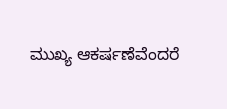ಮುಖ್ಯ ಆಕರ್ಷಣೆವೆಂದರೆ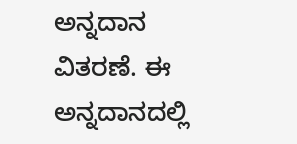ಅನ್ನದಾನ ವಿತರಣೆ. ಈ ಅನ್ನದಾನದಲ್ಲಿ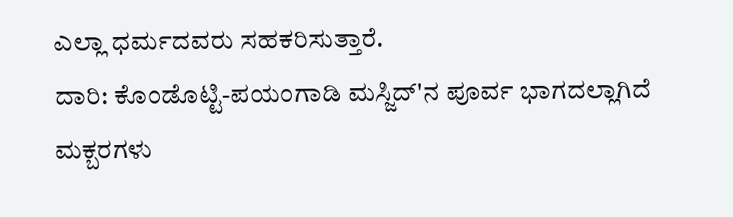ಎಲ್ಲಾ ಧರ್ಮದವರು ಸಹಕರಿಸುತ್ತಾರೆ.
ದಾರಿ: ಕೊಂಡೊಟ್ಟಿ-ಪಯಂಗಾಡಿ ಮಸ್ಜಿದ್'ನ ಪೂರ್ವ ಭಾಗದಲ್ಲಾಗಿದೆ ಮಕ್ಬರಗಳು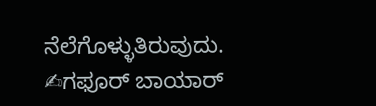ನೆಲೆಗೊಳ್ಳುತಿರುವುದು.
✍ಗಫೂರ್ ಬಾಯಾರ್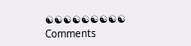☯☯☯☯☯☯☯☯☯
Comments